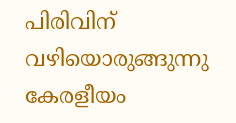പിരിവിന് വഴിയൊരുങ്ങുന്നു കേരളീയം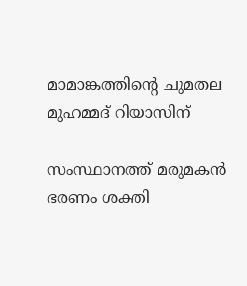മാമാങ്കത്തിന്റെ ചുമതല മുഹമ്മദ് റിയാസിന്

സംസ്ഥാനത്ത് മരുമകന്‍ ഭരണം ശക്തി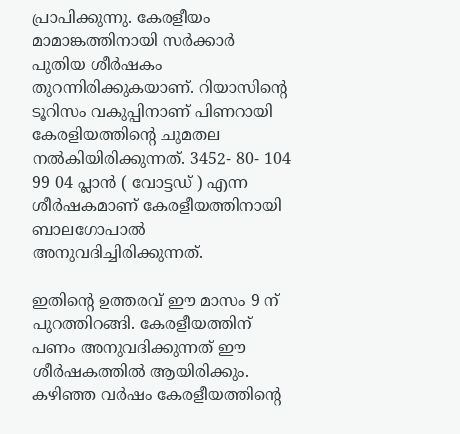പ്രാപിക്കുന്നു. കേരളീയം മാമാങ്കത്തിനായി സര്‍ക്കാര്‍ പുതിയ ശീര്‍ഷകം തുറന്നിരിക്കുകയാണ്. റിയാസിന്റെ ടൂറിസം വകുപ്പിനാണ് പിണറായി കേരളിയത്തിന്റെ ചുമതല നല്‍കിയിരിക്കുന്നത്. 3452- 80- 104 99 04 പ്ലാന്‍ ( വോട്ടഡ് ) എന്ന ശീര്‍ഷകമാണ് കേരളീയത്തിനായി ബാലഗോപാല്‍ അനുവദിച്ചിരിക്കുന്നത്.

ഇതിന്റെ ഉത്തരവ് ഈ മാസം 9 ന് പുറത്തിറങ്ങി. കേരളീയത്തിന് പണം അനുവദിക്കുന്നത് ഈ ശീര്‍ഷകത്തില്‍ ആയിരിക്കും. കഴിഞ്ഞ വര്‍ഷം കേരളീയത്തിന്റെ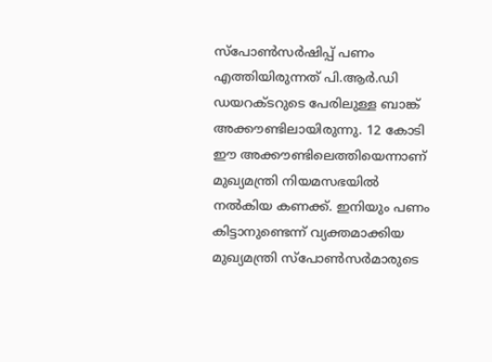സ്‌പോണ്‍സര്‍ഷിപ്പ് പണം എത്തിയിരുന്നത് പി.ആര്‍.ഡി ഡയറക്ടറുടെ പേരിലുള്ള ബാങ്ക് അക്കൗണ്ടിലായിരുന്നു. 12 കോടി ഈ അക്കൗണ്ടിലെത്തിയെന്നാണ് മുഖ്യമന്ത്രി നിയമസഭയില്‍ നല്‍കിയ കണക്ക്. ഇനിയും പണം കിട്ടാനുണ്ടെന്ന് വ്യക്തമാക്കിയ മുഖ്യമന്ത്രി സ്‌പോണ്‍സര്‍മാരുടെ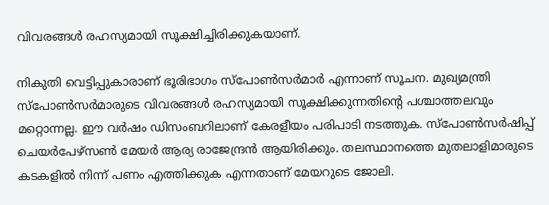വിവരങ്ങള്‍ രഹസ്യമായി സൂക്ഷിച്ചിരിക്കുകയാണ്.

നികുതി വെട്ടിപ്പുകാരാണ് ഭൂരിഭാഗം സ്‌പോണ്‍സര്‍മാര്‍ എന്നാണ് സൂചന. മുഖ്യമന്ത്രി സ്‌പോണ്‍സര്‍മാരുടെ വിവരങ്ങള്‍ രഹസ്യമായി സൂക്ഷിക്കുന്നതിന്റെ പശ്ചാത്തലവും മറ്റൊന്നല്ല. ഈ വര്‍ഷം ഡിസംബറിലാണ് കേരളീയം പരിപാടി നടത്തുക. സ്‌പോണ്‍സര്‍ഷിപ്പ് ചെയര്‍പേഴ്‌സണ്‍ മേയര്‍ ആര്യ രാജേന്ദ്രന്‍ ആയിരിക്കും. തലസ്ഥാനത്തെ മുതലാളിമാരുടെ കടകളില്‍ നിന്ന് പണം എത്തിക്കുക എന്നതാണ് മേയറുടെ ജോലി.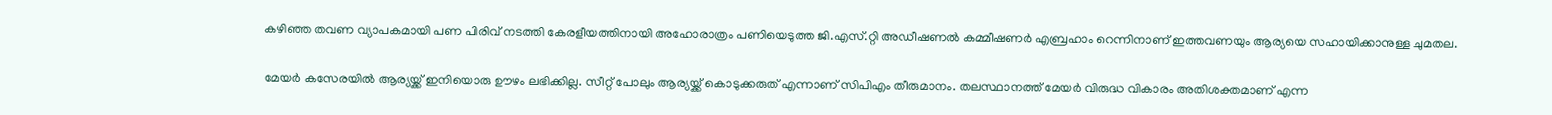കഴിഞ്ഞ തവണ വ്യാപകമായി പണ പിരിവ് നടത്തി കേരളീയത്തിനായി അഹോരാത്രം പണിയെടുത്ത ജി.എസ്.റ്റി അഡീഷണല്‍ കമ്മീഷണര്‍ എബ്രഹാം റെന്നിനാണ് ഇത്തവണയും ആര്യയെ സഹായിക്കാനുള്ള ചുമതല.

മേയര്‍ കസേരയില്‍ ആര്യയ്ക്ക് ഇനിയൊരു ഊഴം ലഭിക്കില്ല. സീറ്റ് പോലും ആര്യയ്ക്ക് കൊടുക്കരുത് എന്നാണ് സിപിഎം തീരുമാനം. തലസ്ഥാനത്ത് മേയര്‍ വിരുദ്ധ വികാരം അതിശക്തമാണ് എന്ന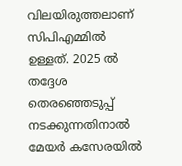വിലയിരുത്തലാണ് സിപിഎമ്മില്‍ ഉള്ളത്. 2025 ല്‍ തദ്ദേശ തെരഞ്ഞെടുപ്പ് നടക്കുന്നതിനാല്‍ മേയര്‍ കസേരയില്‍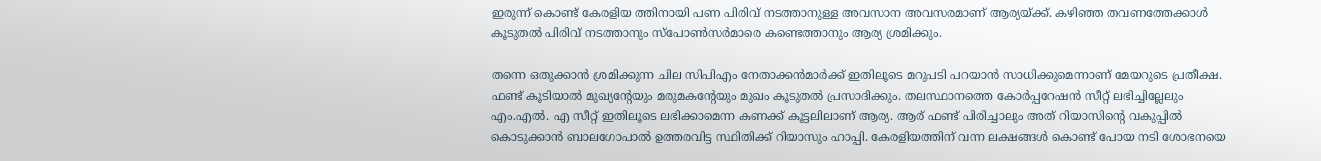ഇരുന്ന് കൊണ്ട് കേരളിയ ത്തിനായി പണ പിരിവ് നടത്താനുള്ള അവസാന അവസരമാണ് ആര്യയ്ക്ക്. കഴിഞ്ഞ തവണത്തേക്കാള്‍ കൂടുതല്‍ പിരിവ് നടത്താനും സ്‌പോണ്‍സര്‍മാരെ കണ്ടെത്താനും ആര്യ ശ്രമിക്കും.

തന്നെ ഒതുക്കാന്‍ ശ്രമിക്കുന്ന ചില സിപിഎം നേതാക്കന്‍മാര്‍ക്ക് ഇതിലൂടെ മറുപടി പറയാന്‍ സാധിക്കുമെന്നാണ് മേയറുടെ പ്രതീക്ഷ. ഫണ്ട് കൂടിയാല്‍ മുഖ്യന്റേയും മരുമകന്റേയും മുഖം കൂടുതല്‍ പ്രസാദിക്കും. തലസ്ഥാനത്തെ കോര്‍പ്പറേഷന്‍ സീറ്റ് ലഭിച്ചില്ലേലും എം.എല്‍. എ സീറ്റ് ഇതിലൂടെ ലഭിക്കാമെന്ന കണക്ക് കൂട്ടലിലാണ് ആര്യ. ആര് ഫണ്ട് പിരിച്ചാലും അത് റിയാസിന്റെ വകുപ്പില്‍ കൊടുക്കാന്‍ ബാലഗോപാല്‍ ഉത്തരവിട്ട സ്ഥിതിക്ക് റിയാസും ഹാപ്പി. കേരളിയത്തിന് വന്ന ലക്ഷങ്ങള്‍ കൊണ്ട് പോയ നടി ശോഭനയെ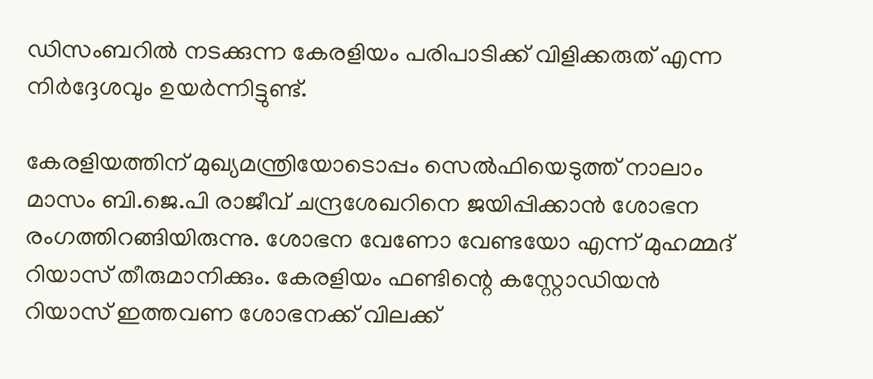ഡിസംബറില്‍ നടക്കുന്ന കേരളിയം പരിപാടിക്ക് വിളിക്കരുത് എന്ന നിര്‍ദ്ദേശവും ഉയര്‍ന്നിട്ടുണ്ട്.

കേരളിയത്തിന് മുഖ്യമന്ത്രിയോടൊപ്പം സെല്‍ഫിയെടുത്ത് നാലാം മാസം ബി.ജെ.പി രാജീവ് ചന്ദ്രശേഖറിനെ ജയിപ്പിക്കാന്‍ ശോഭന രംഗത്തിറങ്ങിയിരുന്നു. ശോഭന വേണോ വേണ്ടയോ എന്ന് മുഹമ്മദ് റിയാസ് തീരുമാനിക്കും. കേരളിയം ഫണ്ടിന്റെ കസ്റ്റോഡിയന്‍ റിയാസ് ഇത്തവണ ശോഭനക്ക് വിലക്ക്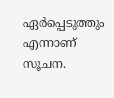ഏര്‍പ്പെടുത്തും എന്നാണ് സൂചന.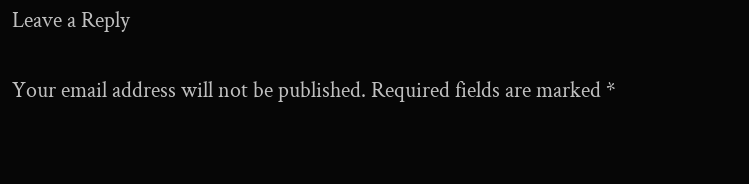Leave a Reply

Your email address will not be published. Required fields are marked *